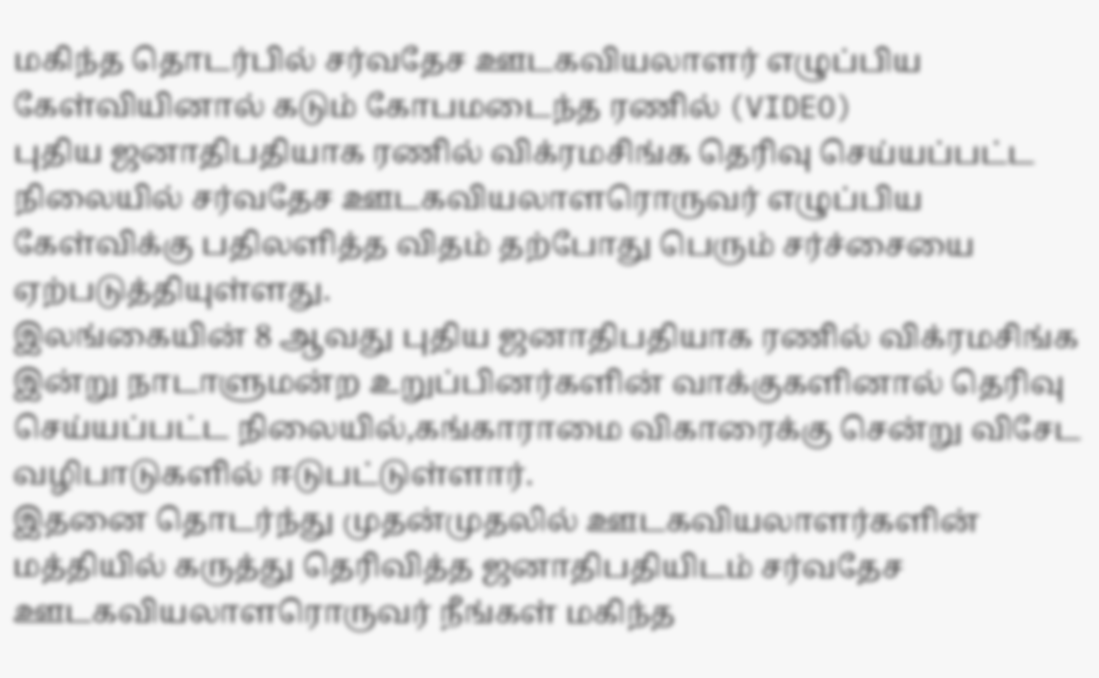மகிந்த தொடர்பில் சர்வதேச ஊடகவியலாளர் எழுப்பிய கேள்வியினால் கடும் கோபமடைந்த ரணில் (VIDEO)
புதிய ஜனாதிபதியாக ரணில் விக்ரமசிங்க தெரிவு செய்யப்பட்ட நிலையில் சர்வதேச ஊடகவியலாளரொருவர் எழுப்பிய கேள்விக்கு பதிலளித்த விதம் தற்போது பெரும் சர்ச்சையை ஏற்படுத்தியுள்ளது.
இலங்கையின் 8 ஆவது புதிய ஜனாதிபதியாக ரணில் விக்ரமசிங்க இன்று நாடாளுமன்ற உறுப்பினர்களின் வாக்குகளினால் தெரிவு செய்யப்பட்ட நிலையில்,கங்காராமை விகாரைக்கு சென்று விசேட வழிபாடுகளில் ஈடுபட்டுள்ளார்.
இதனை தொடர்ந்து முதன்முதலில் ஊடகவியலாளர்களின் மத்தியில் கருத்து தெரிவித்த ஜனாதிபதியிடம் சர்வதேச ஊடகவியலாளரொருவர் நீங்கள் மகிந்த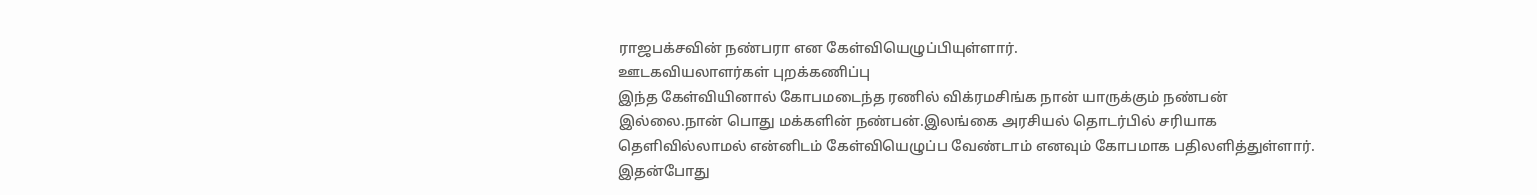ராஜபக்சவின் நண்பரா என கேள்வியெழுப்பியுள்ளார்.
ஊடகவியலாளர்கள் புறக்கணிப்பு
இந்த கேள்வியினால் கோபமடைந்த ரணில் விக்ரமசிங்க நான் யாருக்கும் நண்பன் இல்லை.நான் பொது மக்களின் நண்பன்.இலங்கை அரசியல் தொடர்பில் சரியாக தெளிவில்லாமல் என்னிடம் கேள்வியெழுப்ப வேண்டாம் எனவும் கோபமாக பதிலளித்துள்ளார்.
இதன்போது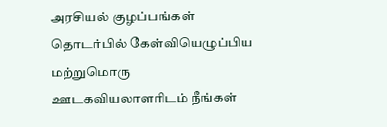அரசியல் குழப்பங்கள் தொடர்பில் கேள்வியெழுப்பிய மற்றுமொரு ஊடகவியலாளரிடம் நீங்கள்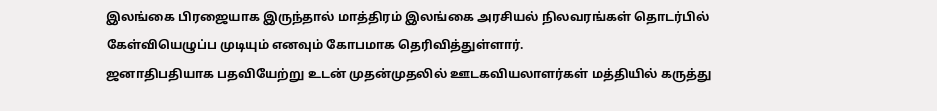இலங்கை பிரஜையாக இருந்தால் மாத்திரம் இலங்கை அரசியல் நிலவரங்கள் தொடர்பில் கேள்வியெழுப்ப முடியும் எனவும் கோபமாக தெரிவித்துள்ளார்.
ஜனாதிபதியாக பதவியேற்று உடன் முதன்முதலில் ஊடகவியலாளர்கள் மத்தியில் கருத்து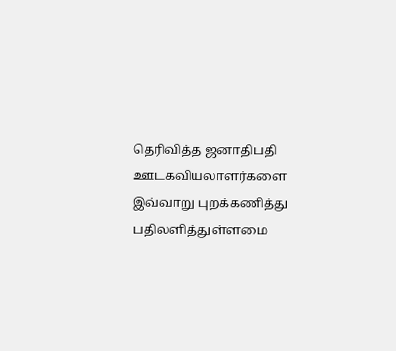தெரிவித்த ஜனாதிபதி ஊடகவியலாளர்களை இவ்வாறு புறக்கணித்து பதிலளித்துள்ளமை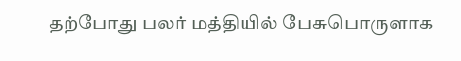தற்போது பலர் மத்தியில் பேசுபொருளாக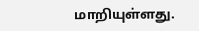மாறியுள்ளது.